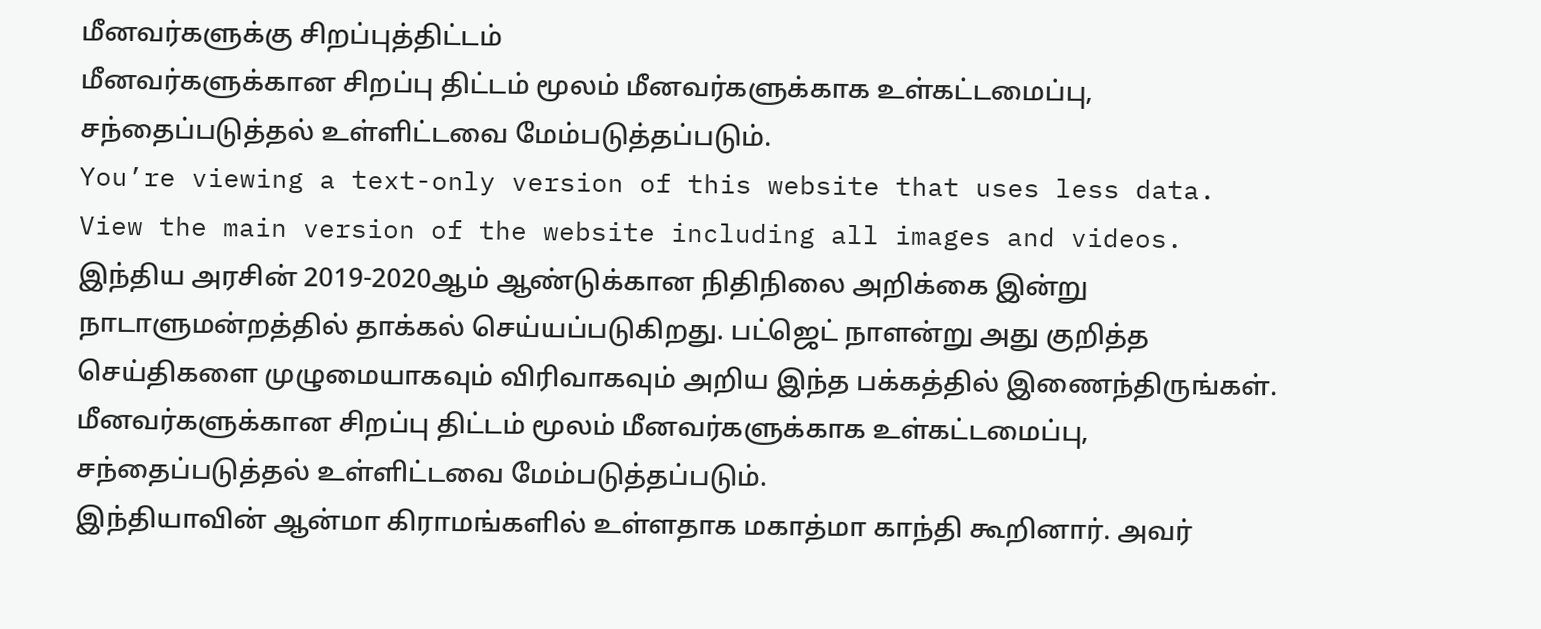மீனவர்களுக்கு சிறப்புத்திட்டம்
மீனவர்களுக்கான சிறப்பு திட்டம் மூலம் மீனவர்களுக்காக உள்கட்டமைப்பு, சந்தைப்படுத்தல் உள்ளிட்டவை மேம்படுத்தப்படும்.
You’re viewing a text-only version of this website that uses less data. View the main version of the website including all images and videos.
இந்திய அரசின் 2019-2020ஆம் ஆண்டுக்கான நிதிநிலை அறிக்கை இன்று நாடாளுமன்றத்தில் தாக்கல் செய்யப்படுகிறது. பட்ஜெட் நாளன்று அது குறித்த செய்திகளை முழுமையாகவும் விரிவாகவும் அறிய இந்த பக்கத்தில் இணைந்திருங்கள்.
மீனவர்களுக்கான சிறப்பு திட்டம் மூலம் மீனவர்களுக்காக உள்கட்டமைப்பு, சந்தைப்படுத்தல் உள்ளிட்டவை மேம்படுத்தப்படும்.
இந்தியாவின் ஆன்மா கிராமங்களில் உள்ளதாக மகாத்மா காந்தி கூறினார். அவர்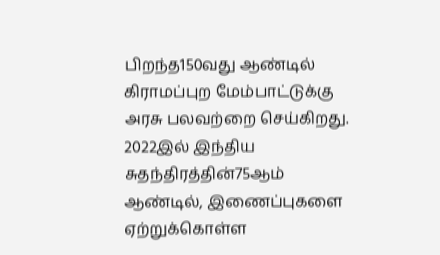பிறந்த150வது ஆண்டில் கிராமப்புற மேம்பாட்டுக்கு அரசு பலவற்றை செய்கிறது.
2022இல் இந்திய சுதந்திரத்தின்75ஆம் ஆண்டில், இணைப்புகளை ஏற்றுக்கொள்ள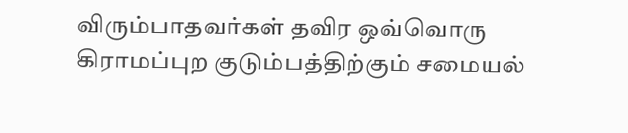விரும்பாதவர்கள் தவிர ஒவ்வொரு கிராமப்புற குடும்பத்திற்கும் சமையல்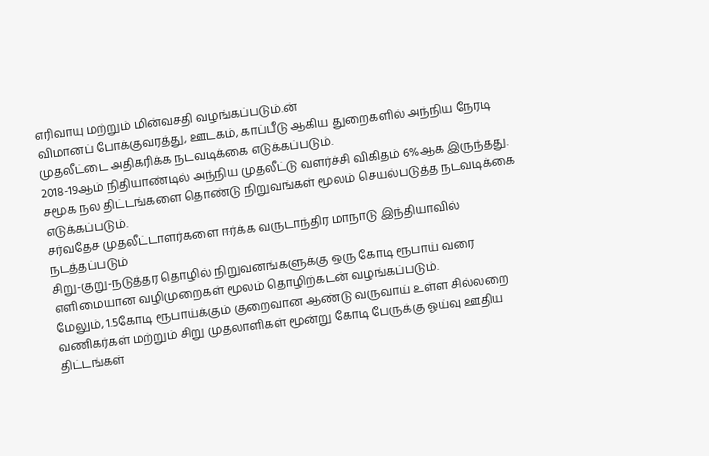எரிவாயு மற்றும் மின்வசதி வழங்கப்படும்.ன்
விமானப் போக்குவரத்து, ஊடகம், காப்பீடு ஆகிய துறைகளில் அந்நிய நேரடி முதலீட்டை அதிகரிக்க நடவடிக்கை எடுக்கப்படும்.
2018-19ஆம் நிதியாண்டில் அந்நிய முதலீட்டு வளர்ச்சி விகிதம் 6%ஆக இருந்தது.
சமூக நல திட்டங்களை தொண்டு நிறுவங்கள் மூலம் செயல்படுத்த நடவடிக்கை எடுக்கப்படும்.
சர்வதேச முதலீட்டாளர்களை ஈர்க்க வருடாந்திர மாநாடு இந்தியாவில் நடத்தப்படும்
சிறு-குறு-நடுத்தர தொழில் நிறுவனங்களுக்கு ஒரு கோடி ரூபாய் வரை எளிமையான வழிமுறைகள் மூலம் தொழிற்கடன் வழங்கப்படும்.
மேலும், 1.5கோடி ரூபாய்க்கும் குறைவான ஆண்டு வருவாய் உள்ள சில்லறை வணிகர்கள் மற்றும் சிறு முதலாளிகள் மூன்று கோடி பேருக்கு ஓய்வு ஊதிய திட்டங்கள்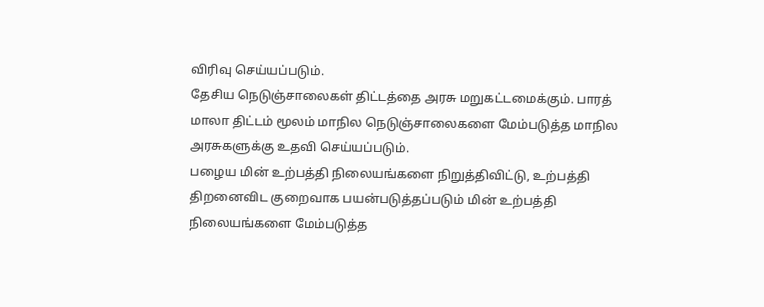விரிவு செய்யப்படும்.
தேசிய நெடுஞ்சாலைகள் திட்டத்தை அரசு மறுகட்டமைக்கும். பாரத் மாலா திட்டம் மூலம் மாநில நெடுஞ்சாலைகளை மேம்படுத்த மாநில அரசுகளுக்கு உதவி செய்யப்படும்.
பழைய மின் உற்பத்தி நிலையங்களை நிறுத்திவிட்டு, உற்பத்தி திறனைவிட குறைவாக பயன்படுத்தப்படும் மின் உற்பத்தி நிலையங்களை மேம்படுத்த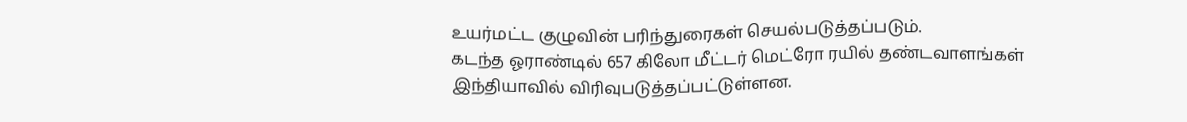உயர்மட்ட குழுவின் பரிந்துரைகள் செயல்படுத்தப்படும்.
கடந்த ஓராண்டில் 657 கிலோ மீட்டர் மெட்ரோ ரயில் தண்டவாளங்கள் இந்தியாவில் விரிவுபடுத்தப்பட்டுள்ளன.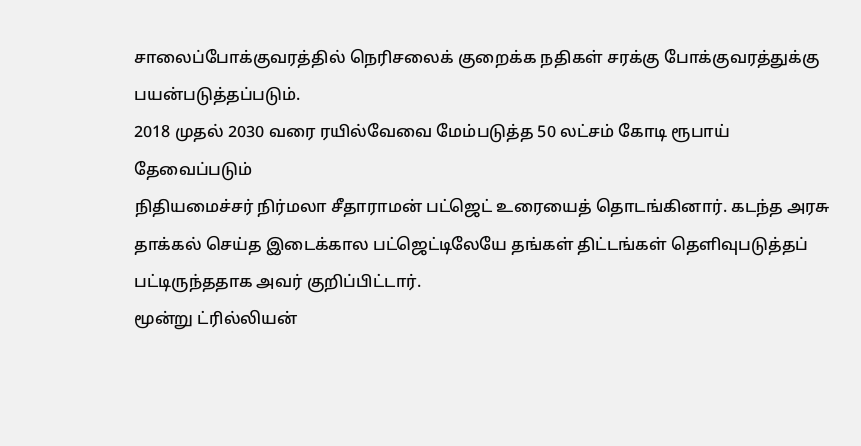சாலைப்போக்குவரத்தில் நெரிசலைக் குறைக்க நதிகள் சரக்கு போக்குவரத்துக்கு பயன்படுத்தப்படும்.
2018 முதல் 2030 வரை ரயில்வேவை மேம்படுத்த 50 லட்சம் கோடி ரூபாய் தேவைப்படும்
நிதியமைச்சர் நிர்மலா சீதாராமன் பட்ஜெட் உரையைத் தொடங்கினார். கடந்த அரசு தாக்கல் செய்த இடைக்கால பட்ஜெட்டிலேயே தங்கள் திட்டங்கள் தெளிவுபடுத்தப் பட்டிருந்ததாக அவர் குறிப்பிட்டார்.
மூன்று ட்ரில்லியன்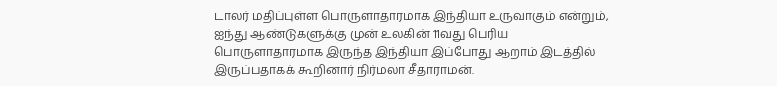டாலர் மதிப்புள்ள பொருளாதாரமாக இந்தியா உருவாகும் என்றும், ஐந்து ஆண்டுகளுக்கு முன் உலகின் 11வது பெரிய பொருளாதாரமாக இருந்த இந்தியா இப்போது ஆறாம் இடத்தில் இருப்பதாகக் கூறினார் நிர்மலா சீதாராமன்.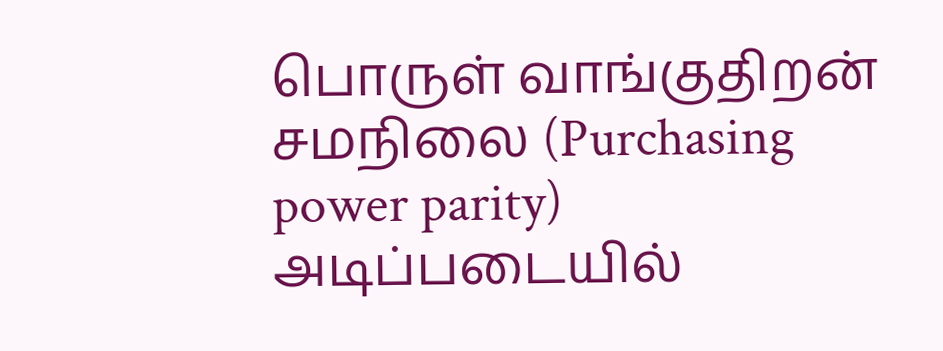பொருள் வாங்குதிறன் சமநிலை (Purchasing power parity) அடிப்படையில்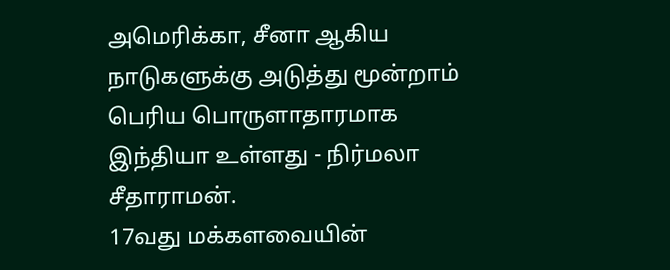அமெரிக்கா, சீனா ஆகிய நாடுகளுக்கு அடுத்து மூன்றாம் பெரிய பொருளாதாரமாக இந்தியா உள்ளது - நிர்மலா சீதாராமன்.
17வது மக்களவையின்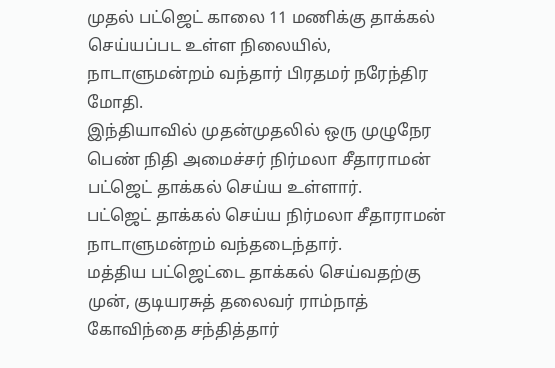முதல் பட்ஜெட் காலை 11 மணிக்கு தாக்கல் செய்யப்பட உள்ள நிலையில், நாடாளுமன்றம் வந்தார் பிரதமர் நரேந்திர மோதி.
இந்தியாவில் முதன்முதலில் ஒரு முழுநேர பெண் நிதி அமைச்சர் நிர்மலா சீதாராமன் பட்ஜெட் தாக்கல் செய்ய உள்ளார்.
பட்ஜெட் தாக்கல் செய்ய நிர்மலா சீதாராமன் நாடாளுமன்றம் வந்தடைந்தார்.
மத்திய பட்ஜெட்டை தாக்கல் செய்வதற்கு முன், குடியரசுத் தலைவர் ராம்நாத் கோவிந்தை சந்தித்தார்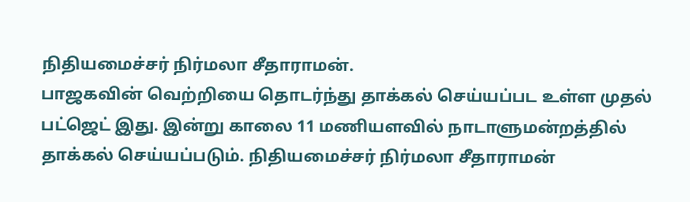நிதியமைச்சர் நிர்மலா சீதாராமன்.
பாஜகவின் வெற்றியை தொடர்ந்து தாக்கல் செய்யப்பட உள்ள முதல் பட்ஜெட் இது. இன்று காலை 11 மணியளவில் நாடாளுமன்றத்தில் தாக்கல் செய்யப்படும். நிதியமைச்சர் நிர்மலா சீதாராமன்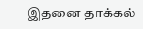இதனை தாக்கல்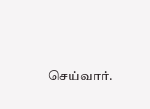செய்வார்.